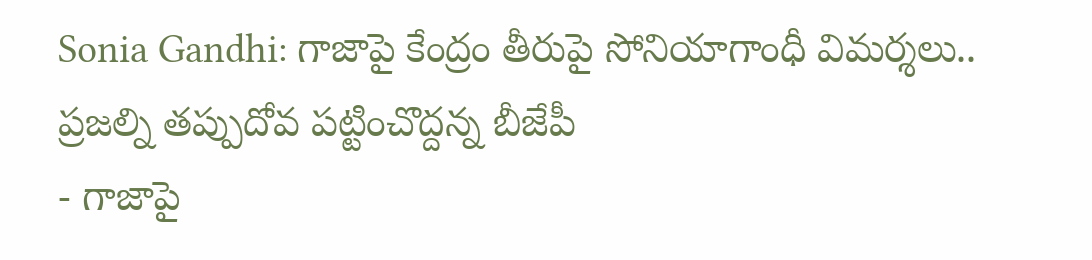Sonia Gandhi: గాజాపై కేంద్రం తీరుపై సోనియాగాంధీ విమర్శలు.. ప్రజల్ని తప్పుదోవ పట్టించొద్దన్న బీజేపీ
- గాజాపై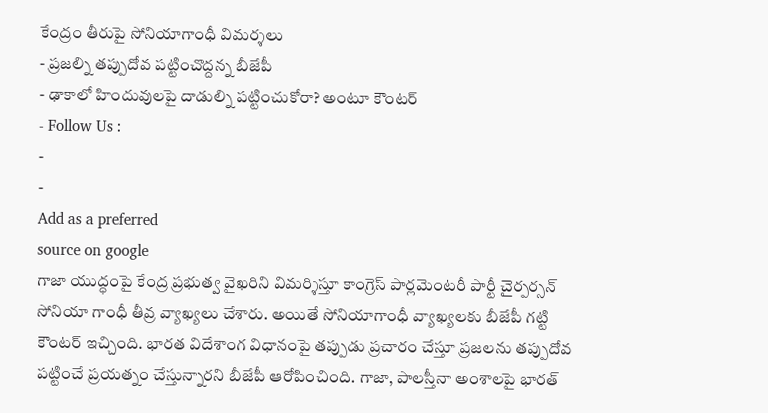కేంద్రం తీరుపై సోనియాగాంధీ విమర్శలు
- ప్రజల్ని తప్పుదోవ పట్టించొద్దన్న బీజేపీ
- ఢాకాలో హిందువులపై దాడుల్ని పట్టించుకోరా? అంటూ కౌంటర్
- Follow Us :
-
-
Add as a preferred
source on google
గాజా యుద్ధంపై కేంద్ర ప్రభుత్వ వైఖరిని విమర్శిస్తూ కాంగ్రెస్ పార్లమెంటరీ పార్టీ చైర్పర్సన్ సోనియా గాంధీ తీవ్ర వ్యాఖ్యలు చేశారు. అయితే సోనియాగాంధీ వ్యాఖ్యలకు బీజేపీ గట్టి కౌంటర్ ఇచ్చింది. భారత విదేశాంగ విధానంపై తప్పుడు ప్రచారం చేస్తూ ప్రజలను తప్పుదోవ పట్టించే ప్రయత్నం చేస్తున్నారని బీజేపీ ఆరోపించింది. గాజా, పాలస్తీనా అంశాలపై భారత్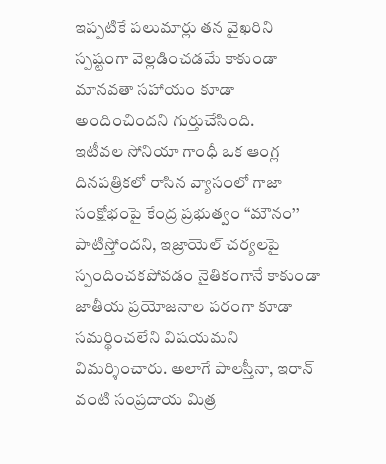ఇప్పటికే పలుమార్లు తన వైఖరిని స్పష్టంగా వెల్లడించడమే కాకుండా మానవతా సహాయం కూడా అందించిందని గుర్తుచేసింది.
ఇటీవల సోనియా గాంధీ ఒక ఆంగ్ల దినపత్రికలో రాసిన వ్యాసంలో గాజా సంక్షోభంపై కేంద్ర ప్రభుత్వం ‘‘మౌనం’’ పాటిస్తోందని, ఇజ్రాయెల్ చర్యలపై స్పందించకపోవడం నైతికంగానే కాకుండా జాతీయ ప్రయోజనాల పరంగా కూడా సమర్థించలేని విషయమని విమర్శించారు. అలాగే పాలస్తీనా, ఇరాన్ వంటి సంప్రదాయ మిత్ర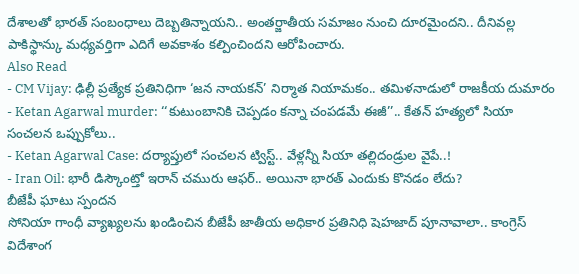దేశాలతో భారత్ సంబంధాలు దెబ్బతిన్నాయని.. అంతర్జాతీయ సమాజం నుంచి దూరమైందని.. దీనివల్ల పాకిస్థాన్కు మధ్యవర్తిగా ఎదిగే అవకాశం కల్పించిందని ఆరోపించారు.
Also Read
- CM Vijay: ఢిల్లీ ప్రత్యేక ప్రతినిధిగా ‘జన నాయకన్’ నిర్మాత నియామకం.. తమిళనాడులో రాజకీయ దుమారం
- Ketan Agarwal murder: ‘‘కుటుంబానికి చెప్పడం కన్నా చంపడమే ఈజీ’’.. కేతన్ హత్యలో సియా సంచలన ఒప్పుకోలు..
- Ketan Agarwal Case: దర్యాప్తులో సంచలన ట్విస్ట్.. వేళ్లన్నీ సియా తల్లిదండ్రుల వైపే..!
- Iran Oil: భారీ డిస్కౌంట్తో ఇరాన్ చమురు ఆఫర్.. అయినా భారత్ ఎందుకు కొనడం లేదు?
బీజేపీ ఘాటు స్పందన
సోనియా గాంధీ వ్యాఖ్యలను ఖండించిన బీజేపీ జాతీయ అధికార ప్రతినిధి షెహజాద్ పూనావాలా.. కాంగ్రెస్ విదేశాంగ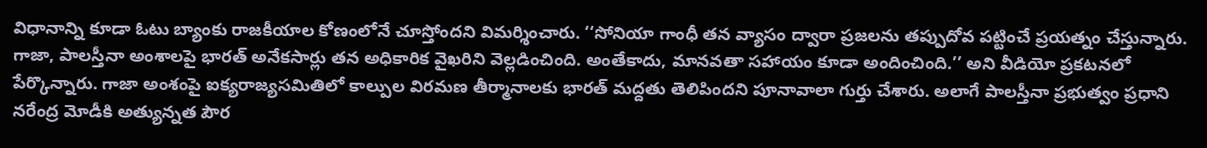విధానాన్ని కూడా ఓటు బ్యాంకు రాజకీయాల కోణంలోనే చూస్తోందని విమర్శించారు. ‘‘సోనియా గాంధీ తన వ్యాసం ద్వారా ప్రజలను తప్పుదోవ పట్టించే ప్రయత్నం చేస్తున్నారు. గాజా, పాలస్తీనా అంశాలపై భారత్ అనేకసార్లు తన అధికారిక వైఖరిని వెల్లడించింది. అంతేకాదు, మానవతా సహాయం కూడా అందించింది.’’ అని వీడియో ప్రకటనలో పేర్కొన్నారు. గాజా అంశంపై ఐక్యరాజ్యసమితిలో కాల్పుల విరమణ తీర్మానాలకు భారత్ మద్దతు తెలిపిందని పూనావాలా గుర్తు చేశారు. అలాగే పాలస్తీనా ప్రభుత్వం ప్రధాని నరేంద్ర మోడీకి అత్యున్నత పౌర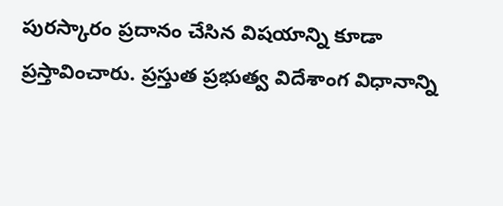పురస్కారం ప్రదానం చేసిన విషయాన్ని కూడా ప్రస్తావించారు. ప్రస్తుత ప్రభుత్వ విదేశాంగ విధానాన్ని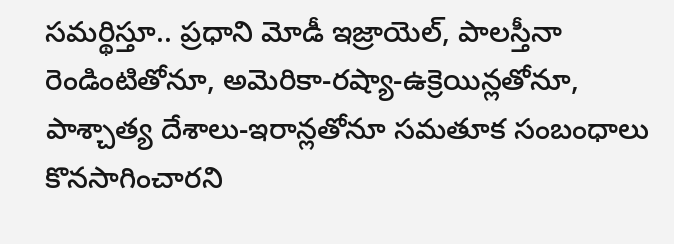సమర్థిస్తూ.. ప్రధాని మోడీ ఇజ్రాయెల్, పాలస్తీనా రెండింటితోనూ, అమెరికా-రష్యా-ఉక్రెయిన్లతోనూ, పాశ్చాత్య దేశాలు-ఇరాన్లతోనూ సమతూక సంబంధాలు కొనసాగించారని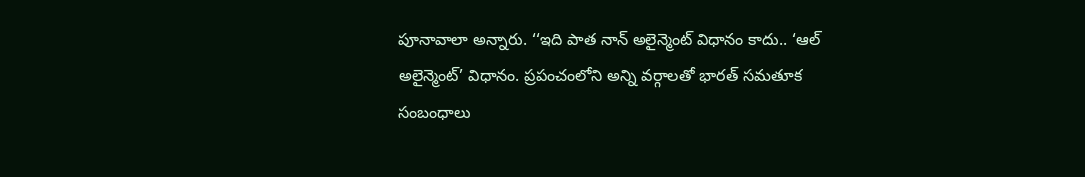పూనావాలా అన్నారు. ‘‘ఇది పాత నాన్ అలైన్మెంట్ విధానం కాదు.. ‘ఆల్ అలైన్మెంట్’ విధానం. ప్రపంచంలోని అన్ని వర్గాలతో భారత్ సమతూక సంబంధాలు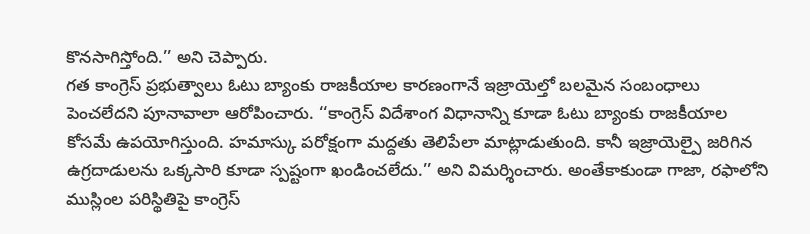కొనసాగిస్తోంది.’’ అని చెప్పారు.
గత కాంగ్రెస్ ప్రభుత్వాలు ఓటు బ్యాంకు రాజకీయాల కారణంగానే ఇజ్రాయెల్తో బలమైన సంబంధాలు పెంచలేదని పూనావాలా ఆరోపించారు. ‘‘కాంగ్రెస్ విదేశాంగ విధానాన్ని కూడా ఓటు బ్యాంకు రాజకీయాల కోసమే ఉపయోగిస్తుంది. హమాస్కు పరోక్షంగా మద్దతు తెలిపేలా మాట్లాడుతుంది. కానీ ఇజ్రాయెల్పై జరిగిన ఉగ్రదాడులను ఒక్కసారి కూడా స్పష్టంగా ఖండించలేదు.’’ అని విమర్శించారు. అంతేకాకుండా గాజా, రఫాలోని ముస్లింల పరిస్థితిపై కాంగ్రెస్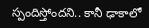స్పందిస్తోందని.. కానీ ఢాకాలో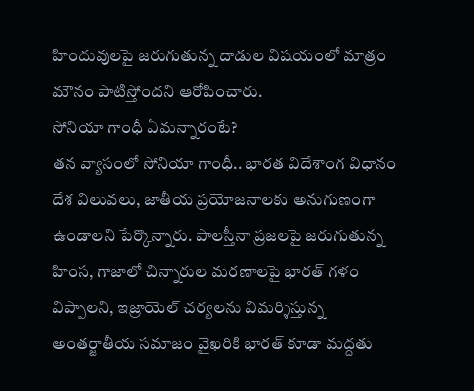హిందువులపై జరుగుతున్న దాడుల విషయంలో మాత్రం మౌనం పాటిస్తోందని ఆరోపించారు.
సోనియా గాంధీ ఏమన్నారంటే?
తన వ్యాసంలో సోనియా గాంధీ.. భారత విదేశాంగ విధానం దేశ విలువలు, జాతీయ ప్రయోజనాలకు అనుగుణంగా ఉండాలని పేర్కొన్నారు. పాలస్తీనా ప్రజలపై జరుగుతున్న హింస, గాజాలో చిన్నారుల మరణాలపై భారత్ గళం విప్పాలని, ఇజ్రాయెల్ చర్యలను విమర్శిస్తున్న అంతర్జాతీయ సమాజం వైఖరికి భారత్ కూడా మద్దతు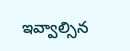ఇవ్వాల్సిన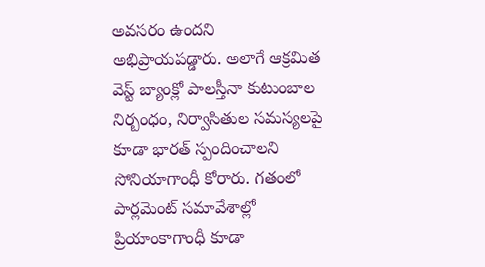అవసరం ఉందని అభిప్రాయపడ్డారు. అలాగే ఆక్రమిత వెస్ట్ బ్యాంక్లో పాలస్తీనా కుటుంబాల నిర్బంధం, నిర్వాసితుల సమస్యలపై కూడా భారత్ స్పందించాలని సోనియాగాంధీ కోరారు. గతంలో పార్లమెంట్ సమావేశాల్లో ప్రియాంకాగాంధీ కూడా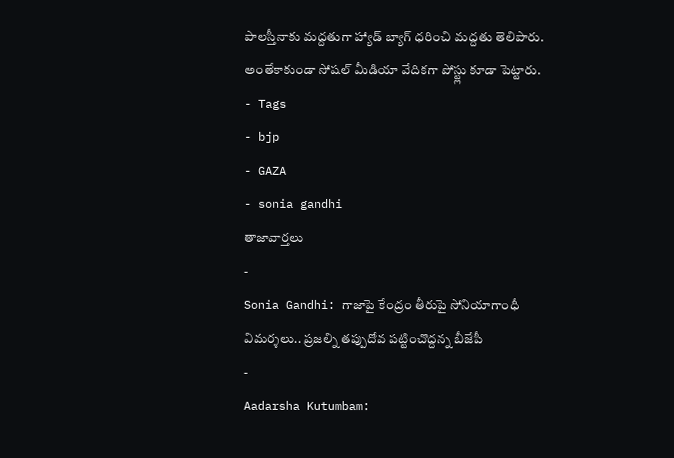పాలస్తీనాకు మద్దతుగా హ్యాడ్ బ్యాగ్ ధరించి మద్దతు తెలిపారు. అంతేకాకుండా సోషల్ మీడియా వేదికగా పోస్ట్లు కూడా పెట్టారు.
- Tags
- bjp
- GAZA
- sonia gandhi
తాజావార్తలు
-
Sonia Gandhi: గాజాపై కేంద్రం తీరుపై సోనియాగాంధీ విమర్శలు.. ప్రజల్ని తప్పుదోవ పట్టించొద్దన్న బీజేపీ
-
Aadarsha Kutumbam: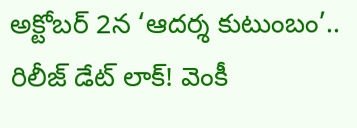అక్టోబర్ 2న ‘ఆదర్శ కుటుంబం’.. రిలీజ్ డేట్ లాక్! వెంకీ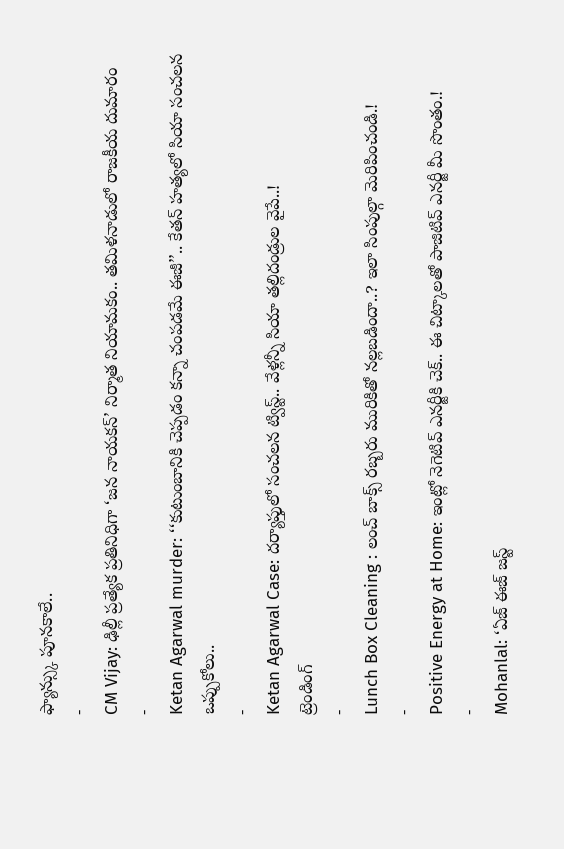ఫ్యాన్స్కు పూనకాలే..
-
CM Vijay: ఢిల్లీ ప్రత్యేక ప్రతినిధిగా ‘జన నాయకన్’ నిర్మాత నియామకం.. తమిళనాడులో రాజకీయ దుమారం
-
Ketan Agarwal murder: ‘‘కుటుంబానికి చెప్పడం కన్నా చంపడమే ఈజీ’’.. కేతన్ హత్యలో సియా సంచలన ఒప్పుకోలు..
-
Ketan Agarwal Case: దర్యాప్తులో సంచలన ట్విస్ట్.. వేళ్లన్నీ సియా తల్లిదండ్రుల వైపే..!
ట్రెండింగ్
-
Lunch Box Cleaning : లంచ్ బాక్స్ రబ్బరు మురికితో నల్లబడిందా..? ఇలా సింపుల్గా మెరిపించండి.!
-
Positive Energy at Home: ఇంట్లో నెగెటివ్ ఎనర్జీకి చెక్.. ఈ చిట్కాలతో పాజిటివ్ ఎనర్జీ మీ సొంతం.!
-
Mohanlal: ‘ఏజ్ ఈజ్ జస్ట్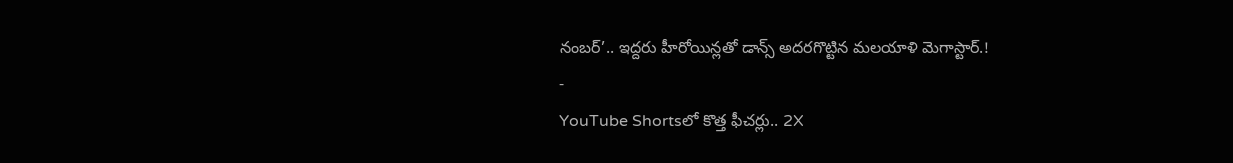నంబర్’.. ఇద్దరు హీరోయిన్లతో డాన్స్ అదరగొట్టిన మలయాళి మెగాస్టార్.!
-
YouTube Shortsలో కొత్త ఫీచర్లు.. 2X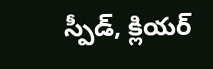స్పీడ్, క్లియర్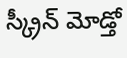స్క్రీన్ మోడ్తో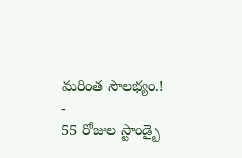మరింత సౌలభ్యం.!
-
55 రోజుల స్టాండ్బై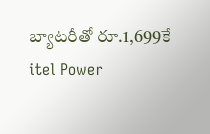బ్యాటరీతో రూ.1,699కే itel Power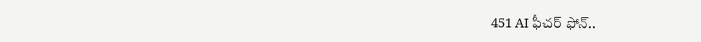451 AI ఫీచర్ ఫోన్..